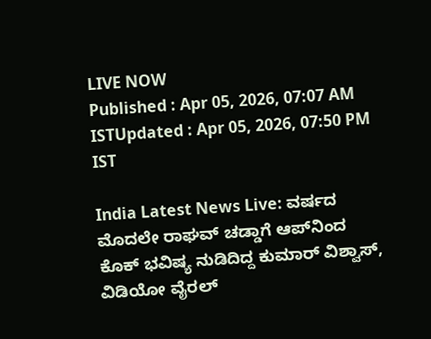LIVE NOW
Published : Apr 05, 2026, 07:07 AM ISTUpdated : Apr 05, 2026, 07:50 PM IST

India Latest News Live: ವರ್ಷದ ಮೊದಲೇ ರಾಘವ್ ಚಡ್ಡಾಗೆ ಆಪ್‌ನಿಂದ ಕೊಕ್ ಭವಿಷ್ಯ ನುಡಿದಿದ್ದ ಕುಮಾರ್ ವಿಶ್ವಾಸ್, ವಿಡಿಯೋ ವೈರಲ್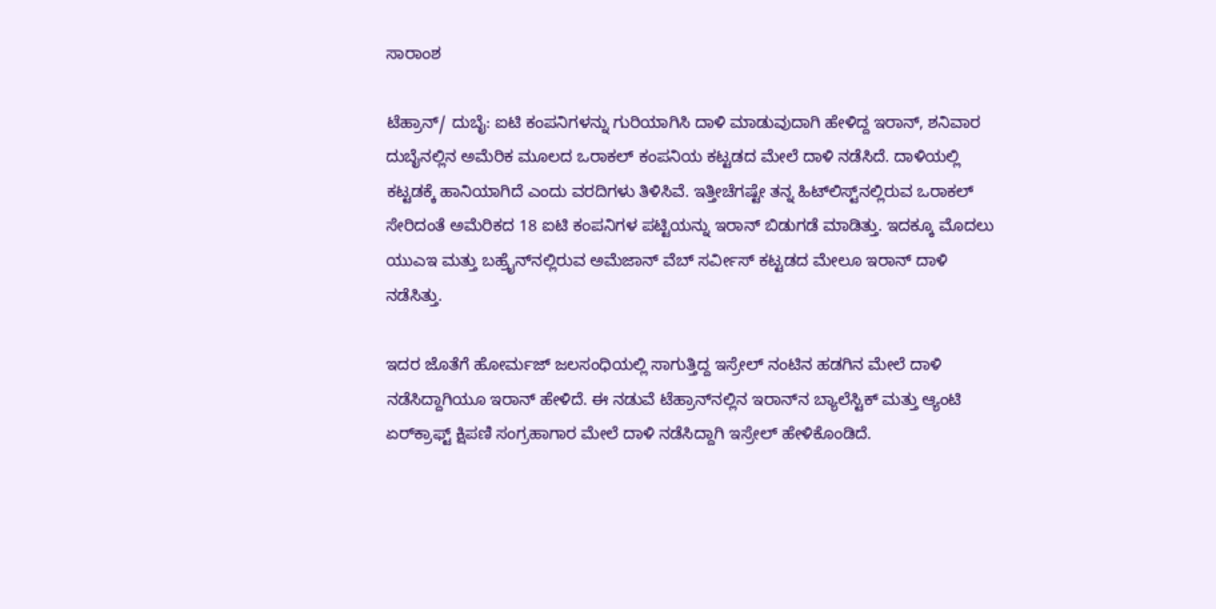ಸಾರಾಂಶ

ಟೆಹ್ರಾನ್‌/ ದುಬೈ: ಐಟಿ ಕಂಪನಿಗಳನ್ನು ಗುರಿಯಾಗಿಸಿ ದಾಳಿ ಮಾಡುವುದಾಗಿ ಹೇಳಿದ್ದ ಇರಾನ್‌, ಶನಿವಾರ ದುಬೈನಲ್ಲಿನ ಅಮೆರಿಕ ಮೂಲದ ಒರಾಕಲ್‌ ಕಂಪನಿಯ ಕಟ್ಟಡದ ಮೇಲೆ ದಾಳಿ ನಡೆಸಿದೆ. ದಾಳಿಯಲ್ಲಿ ಕಟ್ಟಡಕ್ಕೆ ಹಾನಿಯಾಗಿದೆ ಎಂದು ವರದಿಗಳು ತಿಳಿಸಿವೆ. ಇತ್ತೀಚೆಗಷ್ಟೇ ತನ್ನ ಹಿಟ್‌ಲಿಸ್ಟ್‌ನಲ್ಲಿರುವ ಒರಾಕಲ್‌ ಸೇರಿದಂತೆ ಅಮೆರಿಕದ 18 ಐಟಿ ಕಂಪನಿಗಳ ಪಟ್ಟಿಯನ್ನು ಇರಾನ್ ಬಿಡುಗಡೆ ಮಾಡಿತ್ತು. ಇದಕ್ಕೂ ಮೊದಲು ಯುಎಇ ಮತ್ತು ಬಹ್ರೈನ್‌ನಲ್ಲಿರುವ ಅಮೆಜಾನ್‌ ವೆಬ್‌ ಸರ್ವೀಸ್‌ ಕಟ್ಟಡದ ಮೇಲೂ ಇರಾನ್‌ ದಾಳಿ ನಡೆಸಿತ್ತು.

ಇದರ ಜೊತೆಗೆ ಹೋರ್ಮಜ್‌ ಜಲಸಂಧಿಯಲ್ಲಿ ಸಾಗುತ್ತಿದ್ದ ಇಸ್ರೇಲ್‌ ನಂಟಿನ ಹಡಗಿನ ಮೇಲೆ ದಾಳಿ ನಡೆಸಿದ್ದಾಗಿಯೂ ಇರಾನ್‌ ಹೇಳಿದೆ. ಈ ನಡುವೆ ಟೆಹ್ರಾನ್‌ನಲ್ಲಿನ ಇರಾನ್‌ನ ಬ್ಯಾಲೆಸ್ಟಿಕ್‌ ಮತ್ತು ಆ್ಯಂಟಿ ಏರ್‌ಕ್ರಾಫ್ಟ್‌ ಕ್ಷಿಪಣಿ ಸಂಗ್ರಹಾಗಾರ ಮೇಲೆ ದಾಳಿ ನಡೆಸಿದ್ದಾಗಿ ಇಸ್ರೇಲ್‌ ಹೇಳಿಕೊಂಡಿದೆ.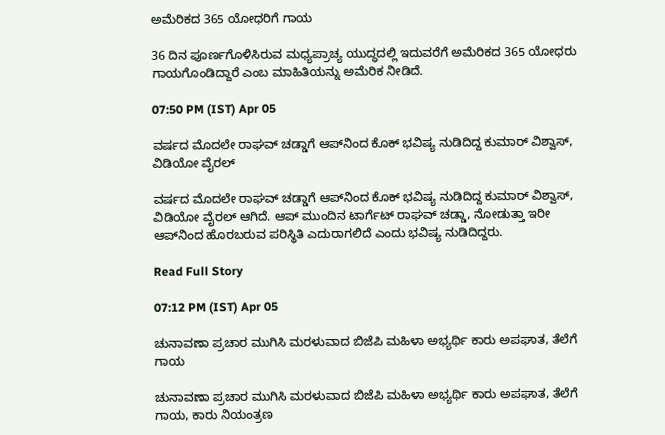ಅಮೆರಿಕದ 365 ಯೋಧರಿಗೆ ಗಾಯ

36 ದಿನ ಪೂರ್ಣಗೊಳಿಸಿರುವ ಮಧ್ಯಪ್ರಾಚ್ಯ ಯುದ್ಧದಲ್ಲಿ ಇದುವರೆಗೆ ಅಮೆರಿಕದ 365 ಯೋಧರು ಗಾಯಗೊಂಡಿದ್ದಾರೆ ಎಂಬ ಮಾಹಿತಿಯನ್ನು ಅಮೆರಿಕ ನೀಡಿದೆ.

07:50 PM (IST) Apr 05

ವರ್ಷದ ಮೊದಲೇ ರಾಘವ್ ಚಡ್ಡಾಗೆ ಆಪ್‌ನಿಂದ ಕೊಕ್ ಭವಿಷ್ಯ ನುಡಿದಿದ್ದ ಕುಮಾರ್ ವಿಶ್ವಾಸ್, ವಿಡಿಯೋ ವೈರಲ್

ವರ್ಷದ ಮೊದಲೇ ರಾಘವ್ ಚಡ್ಡಾಗೆ ಆಪ್‌ನಿಂದ ಕೊಕ್ ಭವಿಷ್ಯ ನುಡಿದಿದ್ದ ಕುಮಾರ್ ವಿಶ್ವಾಸ್, ವಿಡಿಯೋ ವೈರಲ್ ಆಗಿದೆ. ಆಪ್ ಮುಂದಿನ ಟಾರ್ಗೆಟ್ ರಾಘವ್ ಚಡ್ಡಾ, ನೋಡುತ್ತಾ ಇರೀ ಆಪ್‌ನಿಂದ ಹೊರಬರುವ ಪರಿಸ್ಥಿತಿ ಎದುರಾಗಲಿದೆ ಎಂದು ಭವಿಷ್ಯ ನುಡಿದಿದ್ದರು.

Read Full Story

07:12 PM (IST) Apr 05

ಚುನಾವಣಾ ಪ್ರಚಾರ ಮುಗಿಸಿ ಮರಳುವಾದ ಬಿಜೆಪಿ ಮಹಿಳಾ ಅಭ್ಯರ್ಥಿ ಕಾರು ಅಪಘಾತ, ತೆಲೆಗೆ ಗಾಯ

ಚುನಾವಣಾ ಪ್ರಚಾರ ಮುಗಿಸಿ ಮರಳುವಾದ ಬಿಜೆಪಿ ಮಹಿಳಾ ಅಭ್ಯರ್ಥಿ ಕಾರು ಅಪಘಾತ, ತೆಲೆಗೆ ಗಾಯ, ಕಾರು ನಿಯಂತ್ರಣ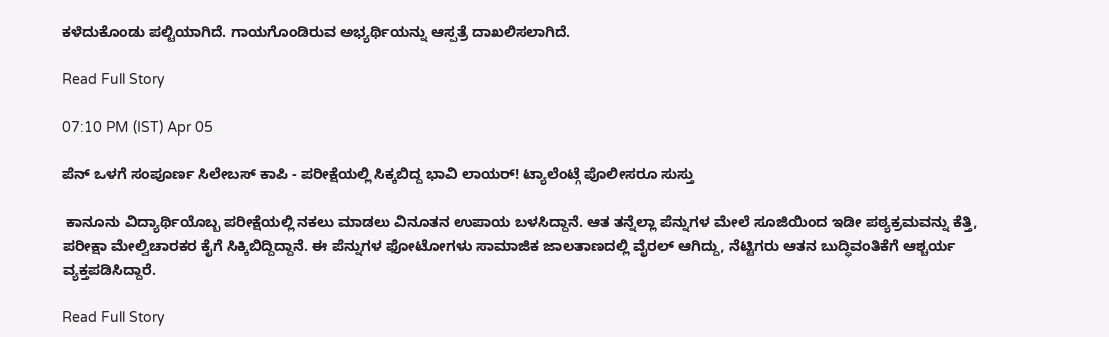ಕಳೆದುಕೊಂಡು ಪಲ್ಟಿಯಾಗಿದೆ. ಗಾಯಗೊಂಡಿರುವ ಅಭ್ಯರ್ಥಿಯನ್ನು ಆಸ್ಪತ್ರೆ ದಾಖಲಿಸಲಾಗಿದೆ.

Read Full Story

07:10 PM (IST) Apr 05

ಪೆನ್ ಒಳಗೆ ಸಂಪೂರ್ಣ ಸಿಲೇಬಸ್ ಕಾಪಿ - ಪರೀಕ್ಷೆಯಲ್ಲಿ ಸಿಕ್ಕಬಿದ್ದ ಭಾವಿ ಲಾಯರ್! ಟ್ಯಾಲೆಂಟ್ಗೆ ಪೊಲೀಸರೂ ಸುಸ್ತು

 ಕಾನೂನು ವಿದ್ಯಾರ್ಥಿಯೊಬ್ಬ ಪರೀಕ್ಷೆಯಲ್ಲಿ ನಕಲು ಮಾಡಲು ವಿನೂತನ ಉಪಾಯ ಬಳಸಿದ್ದಾನೆ. ಆತ ತನ್ನೆಲ್ಲಾ ಪೆನ್ನುಗಳ ಮೇಲೆ ಸೂಜಿಯಿಂದ ಇಡೀ ಪಠ್ಯಕ್ರಮವನ್ನು ಕೆತ್ತಿ, ಪರೀಕ್ಷಾ ಮೇಲ್ವಿಚಾರಕರ ಕೈಗೆ ಸಿಕ್ಕಿಬಿದ್ದಿದ್ದಾನೆ. ಈ ಪೆನ್ನುಗಳ ಫೋಟೋಗಳು ಸಾಮಾಜಿಕ ಜಾಲತಾಣದಲ್ಲಿ ವೈರಲ್ ಆಗಿದ್ದು, ನೆಟ್ಟಿಗರು ಆತನ ಬುದ್ಧಿವಂತಿಕೆಗೆ ಆಶ್ಚರ್ಯ ವ್ಯಕ್ತಪಡಿಸಿದ್ದಾರೆ.

Read Full Story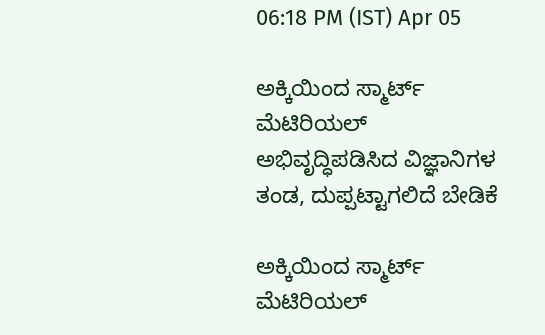06:18 PM (IST) Apr 05

ಅಕ್ಕಿಯಿಂದ ಸ್ಮಾರ್ಟ್‌ ಮೆಟಿರಿಯಲ್ ಅಭಿವೃದ್ಧಿಪಡಿಸಿದ ವಿಜ್ಞಾನಿಗಳ ತಂಡ, ದುಪ್ಪಟ್ಟಾಗಲಿದೆ ಬೇಡಿಕೆ

ಅಕ್ಕಿಯಿಂದ ಸ್ಮಾರ್ಟ್‌ ಮೆಟಿರಿಯಲ್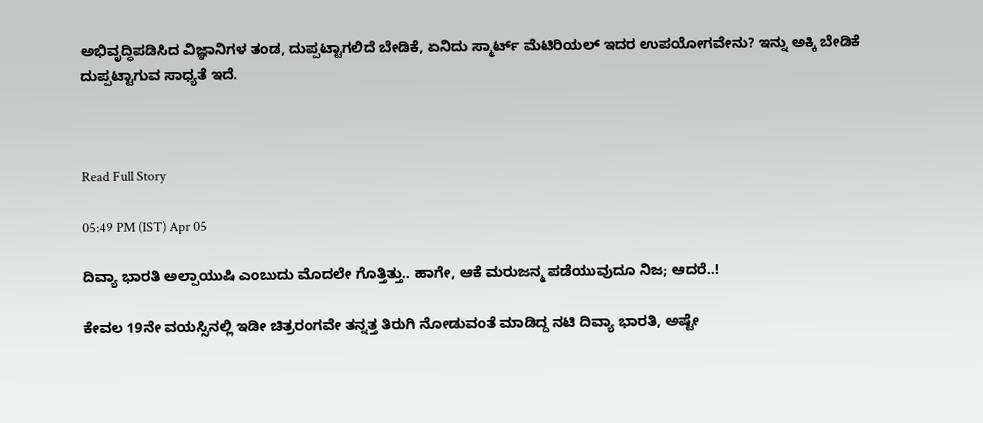ಅಭಿವೃದ್ಧಿಪಡಿಸಿದ ವಿಜ್ಞಾನಿಗಳ ತಂಡ, ದುಪ್ಪಟ್ಟಾಗಲಿದೆ ಬೇಡಿಕೆ, ಏನಿದು ಸ್ಮಾರ್ಟ್ ಮೆಟಿರಿಯಲ್ ಇದರ ಉಪಯೋಗವೇನು? ಇನ್ನು ಅಕ್ಕಿ ಬೇಡಿಕೆ ದುಪ್ಪಟ್ಟಾಗುವ ಸಾಧ್ಯತೆ ಇದೆ.



Read Full Story

05:49 PM (IST) Apr 05

ದಿವ್ಯಾ ಭಾರತಿ ಅಲ್ಪಾಯುಷಿ ಎಂಬುದು ಮೊದಲೇ ಗೊತ್ತಿತ್ತು.. ಹಾಗೇ, ಆಕೆ ಮರುಜನ್ಮ ಪಡೆಯುವುದೂ ನಿಜ; ಆದರೆ..!

ಕೇವಲ 19ನೇ ವಯಸ್ಸಿನಲ್ಲಿ ಇಡೀ ಚಿತ್ರರಂಗವೇ ತನ್ನತ್ತ ತಿರುಗಿ ನೋಡುವಂತೆ ಮಾಡಿದ್ದ ನಟಿ ದಿವ್ಯಾ ಭಾರತಿ, ಅಷ್ಟೇ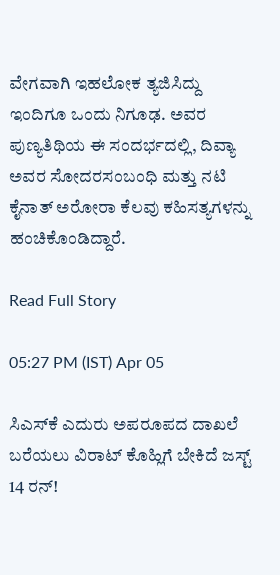ವೇಗವಾಗಿ ಇಹಲೋಕ ತ್ಯಜಿಸಿದ್ದು ಇಂದಿಗೂ ಒಂದು ನಿಗೂಢ. ಅವರ ಪುಣ್ಯತಿಥಿಯ ಈ ಸಂದರ್ಭದಲ್ಲಿ, ದಿವ್ಯಾ ಅವರ ಸೋದರಸಂಬಂಧಿ ಮತ್ತು ನಟಿ ಕೈನಾತ್ ಅರೋರಾ ಕೆಲವು ಕಹಿಸತ್ಯಗಳನ್ನು ಹಂಚಿಕೊಂಡಿದ್ದಾರೆ.

Read Full Story

05:27 PM (IST) Apr 05

ಸಿಎಸ್‌ಕೆ ಎದುರು ಅಪರೂಪದ ದಾಖಲೆ ಬರೆಯಲು ವಿರಾಟ್ ಕೊಹ್ಲಿಗೆ ಬೇಕಿದೆ ಜಸ್ಟ್ 14 ರನ್!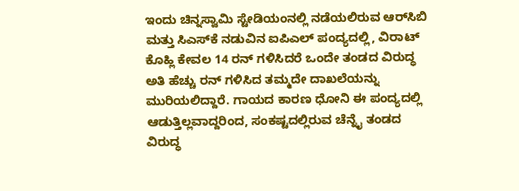ಇಂದು ಚಿನ್ನಸ್ವಾಮಿ ಸ್ಟೇಡಿಯಂನಲ್ಲಿ ನಡೆಯಲಿರುವ ಆರ್‌ಸಿಬಿ ಮತ್ತು ಸಿಎಸ್‌ಕೆ ನಡುವಿನ ಐಪಿಎಲ್ ಪಂದ್ಯದಲ್ಲಿ, ವಿರಾಟ್ ಕೊಹ್ಲಿ ಕೇವಲ 14 ರನ್ ಗಳಿಸಿದರೆ ಒಂದೇ ತಂಡದ ವಿರುದ್ಧ ಅತಿ ಹೆಚ್ಚು ರನ್ ಗಳಿಸಿದ ತಮ್ಮದೇ ದಾಖಲೆಯನ್ನು ಮುರಿಯಲಿದ್ದಾರೆ. ಗಾಯದ ಕಾರಣ ಧೋನಿ ಈ ಪಂದ್ಯದಲ್ಲಿ ಆಡುತ್ತಿಲ್ಲವಾದ್ದರಿಂದ, ಸಂಕಷ್ಟದಲ್ಲಿರುವ ಚೆನ್ನೈ ತಂಡದ ವಿರುದ್ಧ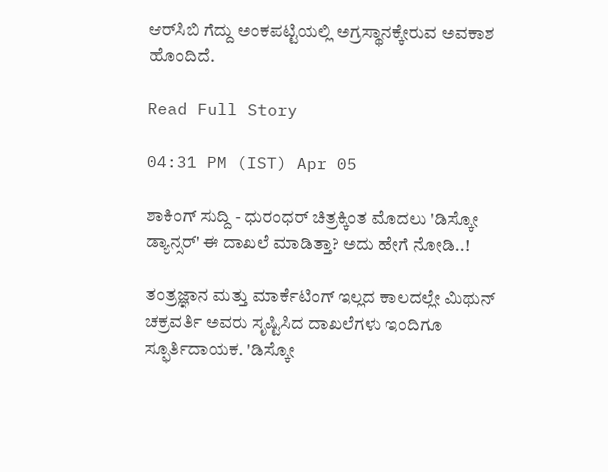ಆರ್‌ಸಿಬಿ ಗೆದ್ದು ಅಂಕಪಟ್ಟಿಯಲ್ಲಿ ಅಗ್ರಸ್ಥಾನಕ್ಕೇರುವ ಅವಕಾಶ ಹೊಂದಿದೆ.

Read Full Story

04:31 PM (IST) Apr 05

ಶಾಕಿಂಗ್ ಸುದ್ದಿ - ಧುರಂಧರ್ ಚಿತ್ರಕ್ಕಿಂತ ಮೊದಲು 'ಡಿಸ್ಕೋ ಡ್ಯಾನ್ಸರ್' ಈ ದಾಖಲೆ ಮಾಡಿತ್ತಾ? ಅದು ಹೇಗೆ ನೋಡಿ..!

ತಂತ್ರಜ್ಞಾನ ಮತ್ತು ಮಾರ್ಕೆಟಿಂಗ್ ಇಲ್ಲದ ಕಾಲದಲ್ಲೇ ಮಿಥುನ್ ಚಕ್ರವರ್ತಿ ಅವರು ಸೃಷ್ಟಿಸಿದ ದಾಖಲೆಗಳು ಇಂದಿಗೂ ಸ್ಫೂರ್ತಿದಾಯಕ. 'ಡಿಸ್ಕೋ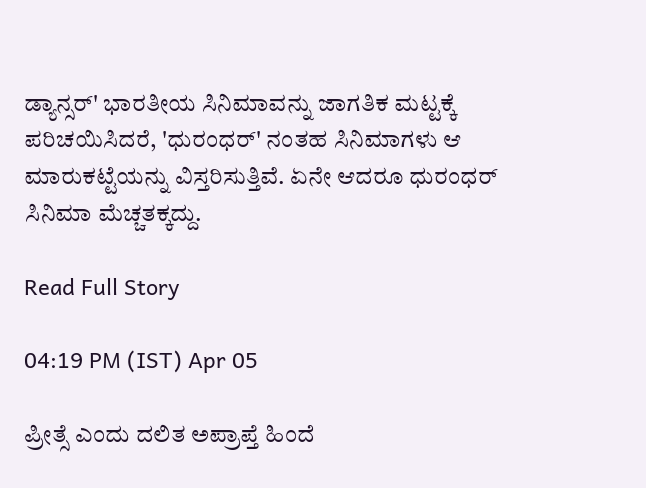ಡ್ಯಾನ್ಸರ್' ಭಾರತೀಯ ಸಿನಿಮಾವನ್ನು ಜಾಗತಿಕ ಮಟ್ಟಕ್ಕೆ ಪರಿಚಯಿಸಿದರೆ, 'ಧುರಂಧರ್' ನಂತಹ ಸಿನಿಮಾಗಳು ಆ ಮಾರುಕಟ್ಟೆಯನ್ನು ವಿಸ್ತರಿಸುತ್ತಿವೆ. ಏನೇ ಆದರೂ ಧುರಂಧರ್ ಸಿನಿಮಾ ಮೆಚ್ಚತಕ್ಕದ್ದು.

Read Full Story

04:19 PM (IST) Apr 05

ಪ್ರೀತ್ಸೆ ಎಂದು ದಲಿತ ಅಪ್ರಾಪ್ತೆ ಹಿಂದೆ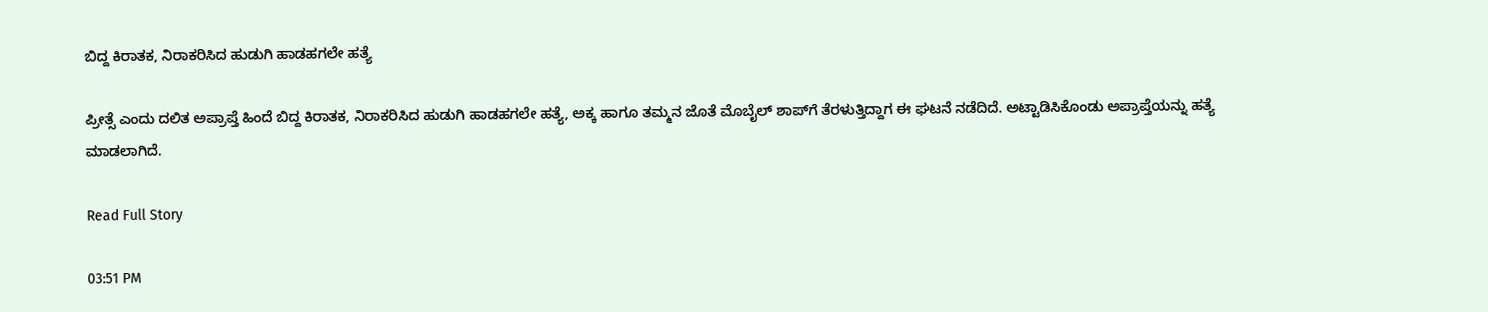ಬಿದ್ದ ಕಿರಾತಕ, ನಿರಾಕರಿಸಿದ ಹುಡುಗಿ ಹಾಡಹಗಲೇ ಹತ್ಯೆ

ಪ್ರೀತ್ಸೆ ಎಂದು ದಲಿತ ಅಪ್ರಾಪ್ತೆ ಹಿಂದೆ ಬಿದ್ದ ಕಿರಾತಕ, ನಿರಾಕರಿಸಿದ ಹುಡುಗಿ ಹಾಡಹಗಲೇ ಹತ್ಯೆ, ಅಕ್ಕ ಹಾಗೂ ತಮ್ಮನ ಜೊತೆ ಮೊಬೈಲ್ ಶಾಪ್‌ಗೆ ತೆರಳುತ್ತಿದ್ದಾಗ ಈ ಘಟನೆ ನಡೆದಿದೆ. ಅಟ್ಟಾಡಿಸಿಕೊಂಡು ಅಪ್ರಾಪ್ತೆಯನ್ನು ಹತ್ಯೆ ಮಾಡಲಾಗಿದೆ.

Read Full Story

03:51 PM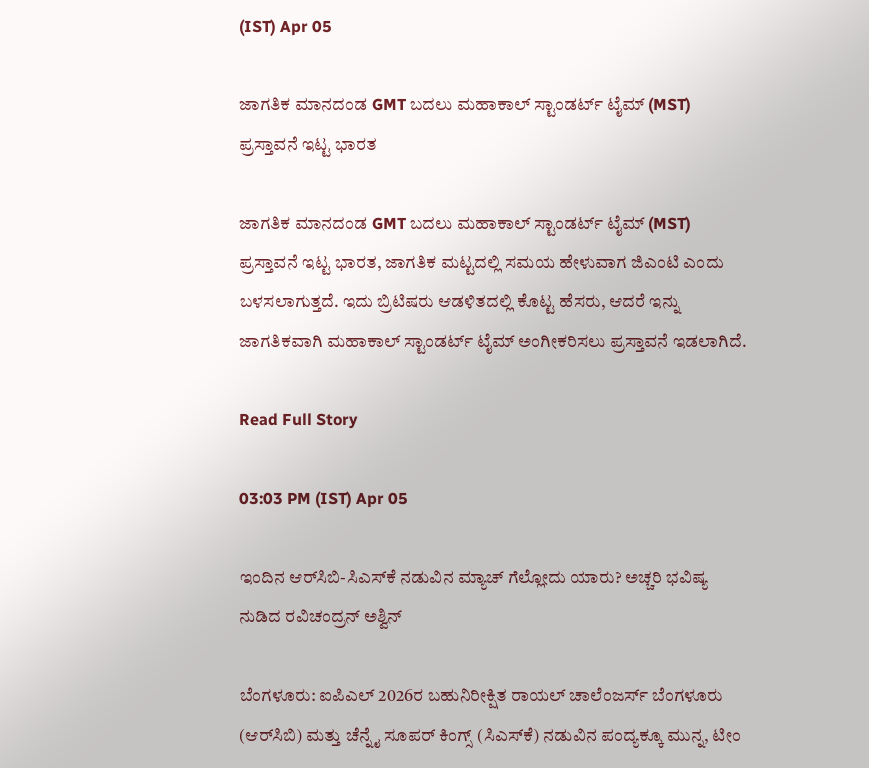(IST) Apr 05

ಜಾಗತಿಕ ಮಾನದಂಡ GMT ಬದಲು ಮಹಾಕಾಲ್ ಸ್ಟಾಂಡರ್ಟ್ ಟೈಮ್ (MST) ಪ್ರಸ್ತಾವನೆ ಇಟ್ಟ ಭಾರತ

ಜಾಗತಿಕ ಮಾನದಂಡ GMT ಬದಲು ಮಹಾಕಾಲ್ ಸ್ಟಾಂಡರ್ಟ್ ಟೈಮ್ (MST) ಪ್ರಸ್ತಾವನೆ ಇಟ್ಟ ಭಾರತ, ಜಾಗತಿಕ ಮಟ್ಟದಲ್ಲಿ ಸಮಯ ಹೇಳುವಾಗ ಜಿಎಂಟಿ ಎಂದು ಬಳಸಲಾಗುತ್ತದೆ. ಇದು ಬ್ರಿಟಿಷರು ಆಡಳಿತದಲ್ಲಿ ಕೊಟ್ಟ ಹೆಸರು, ಆದರೆ ಇನ್ನು ಜಾಗತಿಕವಾಗಿ ಮಹಾಕಾಲ್ ಸ್ಟಾಂಡರ್ಟ್ ಟೈಮ್ ಅಂಗೀಕರಿಸಲು ಪ್ರಸ್ತಾವನೆ ಇಡಲಾಗಿದೆ.

Read Full Story

03:03 PM (IST) Apr 05

ಇಂದಿನ ಆರ್‌ಸಿಬಿ-ಸಿಎಸ್‌ಕೆ ನಡುವಿನ ಮ್ಯಾಚ್ ಗೆಲ್ಲೋದು ಯಾರು? ಅಚ್ಚರಿ ಭವಿಷ್ಯ ನುಡಿದ ರವಿಚಂದ್ರನ್ ಅಶ್ವಿನ್

ಬೆಂಗಳೂರು: ಐಪಿಎಲ್ 2026ರ ಬಹುನಿರೀಕ್ಷಿತ ರಾಯಲ್ ಚಾಲೆಂಜರ್ಸ್ ಬೆಂಗಳೂರು (ಆರ್‌ಸಿಬಿ) ಮತ್ತು ಚೆನ್ನೈ ಸೂಪರ್ ಕಿಂಗ್ಸ್ (ಸಿಎಸ್‌ಕೆ) ನಡುವಿನ ಪಂದ್ಯಕ್ಕೂ ಮುನ್ನ, ಟೀಂ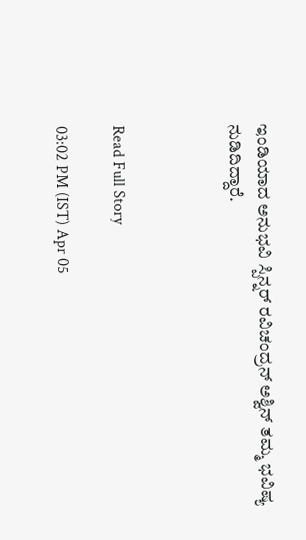ಇಂಡಿಯಾದ ಅನುಭವಿ ಸ್ಪಿನ್ನರ್ ರವಿಚಂದ್ರನ್ ಅಶ್ವಿನ್ ತಮ್ಮ ಭವಿಷ್ಯ ನುಡಿದಿದ್ದಾರೆ.



Read Full Story

03:02 PM (IST) Apr 05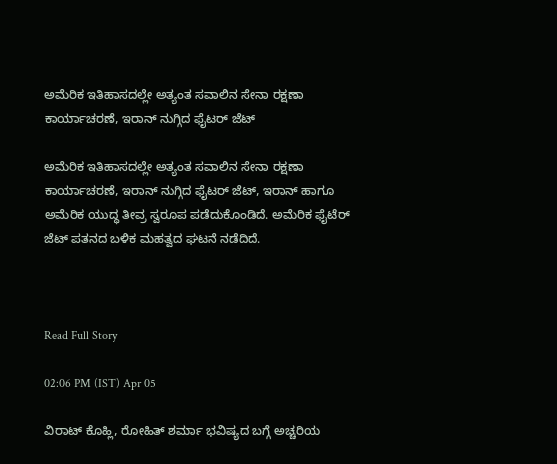ಅಮೆರಿಕ ಇತಿಹಾಸದಲ್ಲೇ ಅತ್ಯಂತ ಸವಾಲಿನ ಸೇನಾ ರಕ್ಷಣಾ ಕಾರ್ಯಾಚರಣೆ, ಇರಾನ್ ನುಗ್ಗಿದ ಫೈಟರ್ ಜೆಟ್

ಅಮೆರಿಕ ಇತಿಹಾಸದಲ್ಲೇ ಅತ್ಯಂತ ಸವಾಲಿನ ಸೇನಾ ರಕ್ಷಣಾ ಕಾರ್ಯಾಚರಣೆ, ಇರಾನ್ ನುಗ್ಗಿದ ಫೈಟರ್ ಜೆಟ್, ಇರಾನ್ ಹಾಗೂ ಅಮೆರಿಕ ಯುದ್ಧ ತೀವ್ರ ಸ್ವರೂಪ ಪಡೆದುಕೊಂಡಿದೆ. ಅಮೆರಿಕ ಫೈಟೆರ್ ಜೆಟ್ ಪತನದ ಬಳಿಕ ಮಹತ್ವದ ಘಟನೆ ನಡೆದಿದೆ.



Read Full Story

02:06 PM (IST) Apr 05

ವಿರಾಟ್ ಕೊಹ್ಲಿ, ರೋಹಿತ್ ಶರ್ಮಾ ಭವಿಷ್ಯದ ಬಗ್ಗೆ ಅಚ್ಚರಿಯ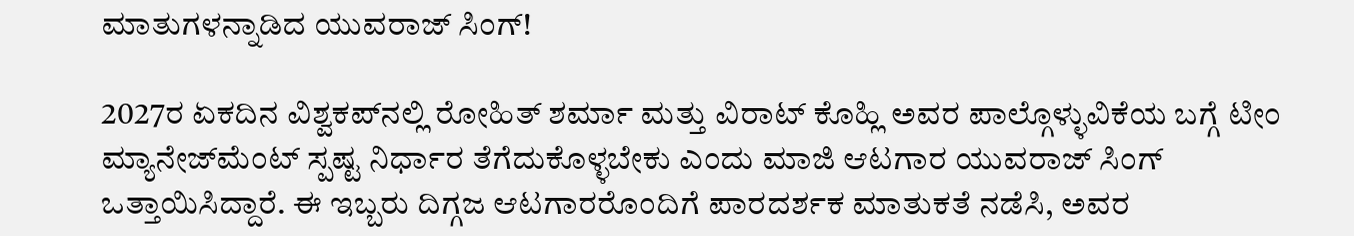ಮಾತುಗಳನ್ನಾಡಿದ ಯುವರಾಜ್ ಸಿಂಗ್!

2027ರ ಏಕದಿನ ವಿಶ್ವಕಪ್‌ನಲ್ಲಿ ರೋಹಿತ್ ಶರ್ಮಾ ಮತ್ತು ವಿರಾಟ್ ಕೊಹ್ಲಿ ಅವರ ಪಾಲ್ಗೊಳ್ಳುವಿಕೆಯ ಬಗ್ಗೆ ಟೀಂ ಮ್ಯಾನೇಜ್‌ಮೆಂಟ್ ಸ್ಪಷ್ಟ ನಿರ್ಧಾರ ತೆಗೆದುಕೊಳ್ಳಬೇಕು ಎಂದು ಮಾಜಿ ಆಟಗಾರ ಯುವರಾಜ್ ಸಿಂಗ್ ಒತ್ತಾಯಿಸಿದ್ದಾರೆ. ಈ ಇಬ್ಬರು ದಿಗ್ಗಜ ಆಟಗಾರರೊಂದಿಗೆ ಪಾರದರ್ಶಕ ಮಾತುಕತೆ ನಡೆಸಿ, ಅವರ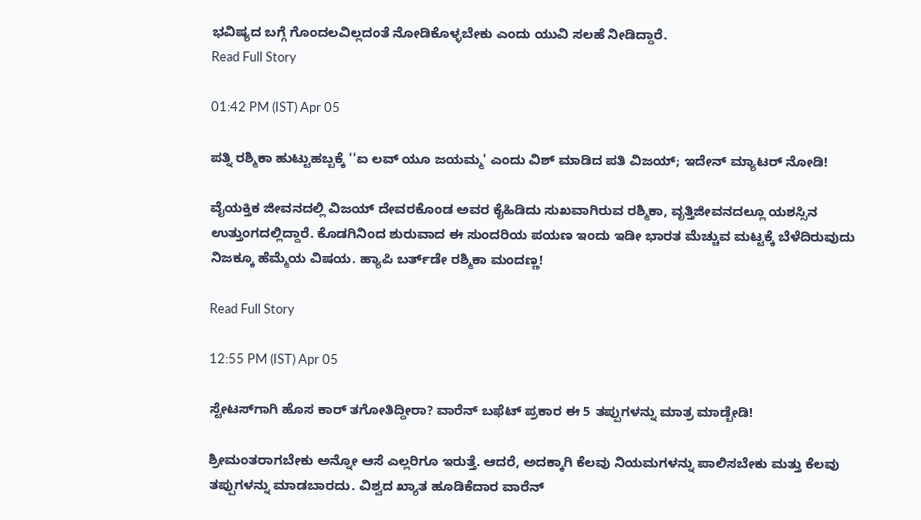ಭವಿಷ್ಯದ ಬಗ್ಗೆ ಗೊಂದಲವಿಲ್ಲದಂತೆ ನೋಡಿಕೊಳ್ಳಬೇಕು ಎಂದು ಯುವಿ ಸಲಹೆ ನೀಡಿದ್ದಾರೆ.
Read Full Story

01:42 PM (IST) Apr 05

ಪತ್ನಿ ರಶ್ಮಿಕಾ ಹುಟ್ಟುಹಬ್ಬಕ್ಕೆ ''ಐ ಲವ್ ಯೂ ಜಯಮ್ಮ' ಎಂದು ವಿಶ್ ಮಾಡಿದ ಪತಿ ವಿಜಯ್; ಇದೇನ್ ಮ್ಯಾಟರ್ ನೋಡಿ!

ವೈಯಕ್ತಿಕ ಜೀವನದಲ್ಲಿ ವಿಜಯ್ ದೇವರಕೊಂಡ ಅವರ ಕೈಹಿಡಿದು ಸುಖವಾಗಿರುವ ರಶ್ಮಿಕಾ, ವೃತ್ತಿಜೀವನದಲ್ಲೂ ಯಶಸ್ಸಿನ ಉತ್ತುಂಗದಲ್ಲಿದ್ದಾರೆ. ಕೊಡಗಿನಿಂದ ಶುರುವಾದ ಈ ಸುಂದರಿಯ ಪಯಣ ಇಂದು ಇಡೀ ಭಾರತ ಮೆಚ್ಚುವ ಮಟ್ಟಕ್ಕೆ ಬೆಳೆದಿರುವುದು ನಿಜಕ್ಕೂ ಹೆಮ್ಮೆಯ ವಿಷಯ. ಹ್ಯಾಪಿ ಬರ್ತ್‌ಡೇ ರಶ್ಮಿಕಾ ಮಂದಣ್ಣ!

Read Full Story

12:55 PM (IST) Apr 05

ಸ್ಟೇಟಸ್‌ಗಾಗಿ ಹೊಸ ಕಾರ್ ತಗೋತಿದ್ದೀರಾ? ವಾರೆನ್ ಬಫೆಟ್ ಪ್ರಕಾರ ಈ 5 ತಪ್ಪುಗಳನ್ನು ಮಾತ್ರ ಮಾಡ್ಬೇಡಿ!

ಶ್ರೀಮಂತರಾಗಬೇಕು ಅನ್ನೋ ಆಸೆ ಎಲ್ಲರಿಗೂ ಇರುತ್ತೆ. ಆದರೆ, ಅದಕ್ಕಾಗಿ ಕೆಲವು ನಿಯಮಗಳನ್ನು ಪಾಲಿಸಬೇಕು ಮತ್ತು ಕೆಲವು ತಪ್ಪುಗಳನ್ನು ಮಾಡಬಾರದು. ವಿಶ್ವದ ಖ್ಯಾತ ಹೂಡಿಕೆದಾರ ವಾರೆನ್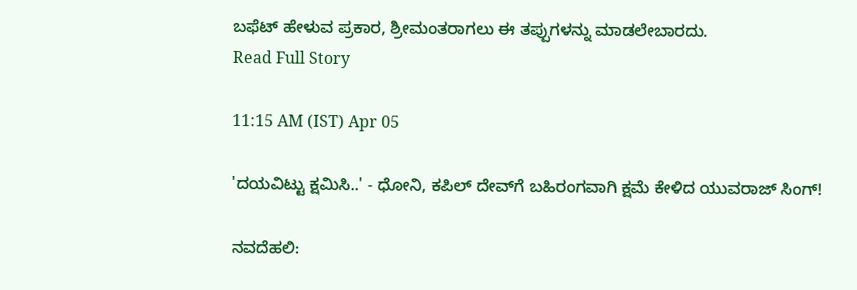ಬಫೆಟ್ ಹೇಳುವ ಪ್ರಕಾರ, ಶ್ರೀಮಂತರಾಗಲು ಈ ತಪ್ಪುಗಳನ್ನು ಮಾಡಲೇಬಾರದು.
Read Full Story

11:15 AM (IST) Apr 05

'ದಯವಿಟ್ಟು ಕ್ಷಮಿಸಿ..' - ಧೋನಿ, ಕಪಿಲ್‌ ದೇವ್‌ಗೆ ಬಹಿರಂಗವಾಗಿ ಕ್ಷಮೆ ಕೇಳಿದ ಯುವರಾಜ್‌ ಸಿಂಗ್!

ನವದೆಹಲಿ: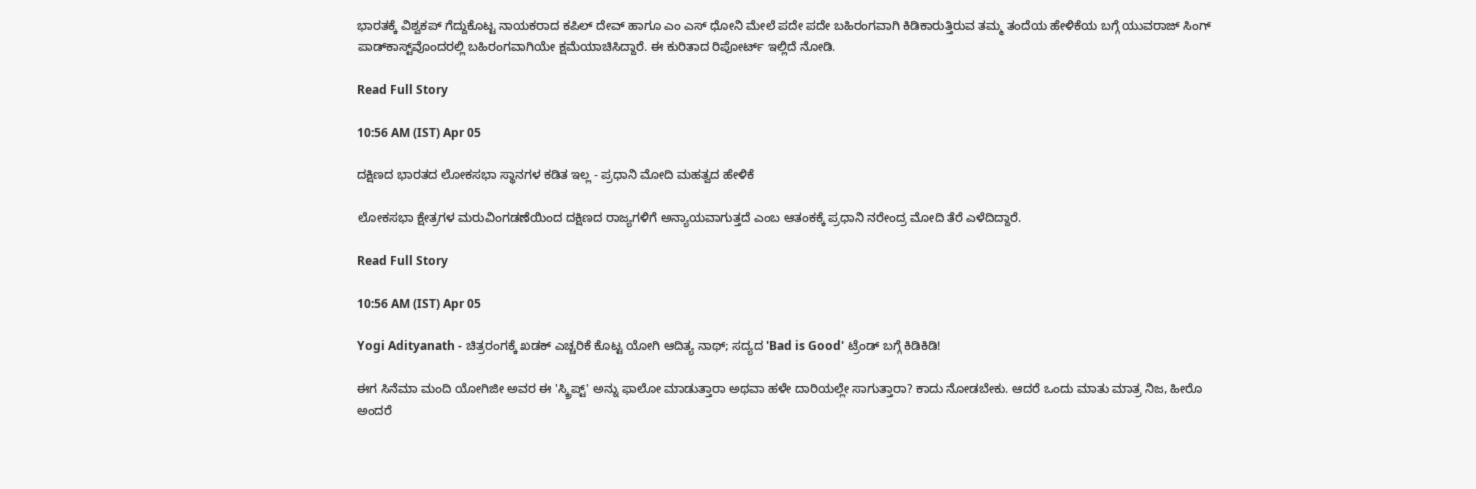ಭಾರತಕ್ಕೆ ವಿಶ್ವಕಪ್ ಗೆದ್ದುಕೊಟ್ಟ ನಾಯಕರಾದ ಕಪಿಲ್ ದೇವ್ ಹಾಗೂ ಎಂ ಎಸ್ ಧೋನಿ ಮೇಲೆ ಪದೇ ಪದೇ ಬಹಿರಂಗವಾಗಿ ಕಿಡಿಕಾರುತ್ತಿರುವ ತಮ್ಮ ತಂದೆಯ ಹೇಳಿಕೆಯ ಬಗ್ಗೆ ಯುವರಾಜ್ ಸಿಂಗ್ ಪಾಡ್‌ಕಾಸ್ಟ್‌ವೊಂದರಲ್ಲಿ ಬಹಿರಂಗವಾಗಿಯೇ ಕ್ಷಮೆಯಾಚಿಸಿದ್ದಾರೆ. ಈ ಕುರಿತಾದ ರಿಪೋರ್ಟ್ ಇಲ್ಲಿದೆ ನೋಡಿ.

Read Full Story

10:56 AM (IST) Apr 05

ದಕ್ಷಿಣದ ಭಾರತದ ಲೋಕಸಭಾ ಸ್ಥಾನಗಳ ಕಡಿತ ಇಲ್ಲ - ಪ್ರಧಾನಿ ಮೋದಿ ಮಹತ್ವದ ಹೇಳಿಕೆ

ಲೋಕಸಭಾ ಕ್ಷೇತ್ರಗಳ ಮರುವಿಂಗಡಣೆಯಿಂದ ದಕ್ಷಿಣದ ರಾಜ್ಯಗಳಿಗೆ ಅನ್ಯಾಯವಾಗುತ್ತದೆ ಎಂಬ ಆತಂಕಕ್ಕೆ ಪ್ರಧಾನಿ ನರೇಂದ್ರ ಮೋದಿ ತೆರೆ ಎಳೆದಿದ್ದಾರೆ.

Read Full Story

10:56 AM (IST) Apr 05

Yogi Adityanath - ಚಿತ್ರರಂಗಕ್ಕೆ ಖಡಕ್ ಎಚ್ಚರಿಕೆ ಕೊಟ್ಟ ಯೋಗಿ ಆದಿತ್ಯ ನಾಥ್; ಸದ್ಯದ 'Bad is Good' ಟ್ರೆಂಡ್ ಬಗ್ಗೆ ಕಿಡಿಕಿಡಿ!

ಈಗ ಸಿನೆಮಾ ಮಂದಿ ಯೋಗಿಜೀ ಅವರ ಈ 'ಸ್ಕ್ರಿಪ್ಟ್' ಅನ್ನು ಫಾಲೋ ಮಾಡುತ್ತಾರಾ ಅಥವಾ ಹಳೇ ದಾರಿಯಲ್ಲೇ ಸಾಗುತ್ತಾರಾ? ಕಾದು ನೋಡಬೇಕು. ಆದರೆ ಒಂದು ಮಾತು ಮಾತ್ರ ನಿಜ, ಹೀರೊ ಅಂದರೆ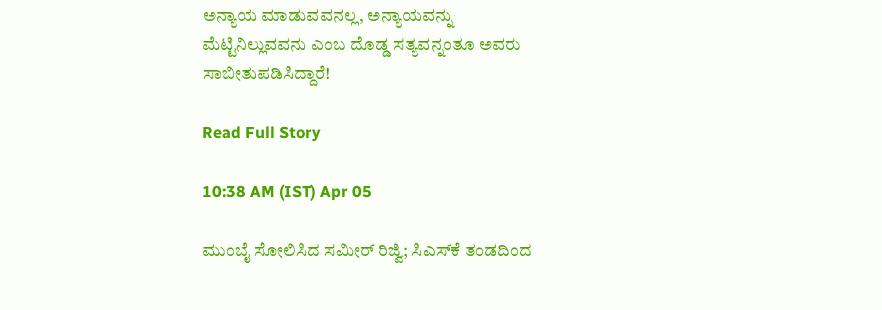ಅನ್ಯಾಯ ಮಾಡುವವನಲ್ಲ, ಅನ್ಯಾಯವನ್ನು ಮೆಟ್ಟಿನಿಲ್ಲುವವನು ಎಂಬ ದೊಡ್ಡ ಸತ್ಯವನ್ನಂತೂ ಅವರು ಸಾಬೀತುಪಡಿಸಿದ್ದಾರೆ!

Read Full Story

10:38 AM (IST) Apr 05

ಮುಂಬೈ ಸೋಲಿಸಿದ ಸಮೀರ್ ರಿಜ್ವಿ; ಸಿಎಸ್‌ಕೆ ತಂಡದಿಂದ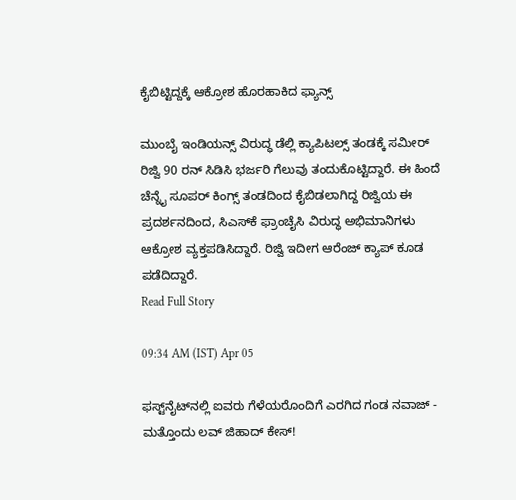ಕೈಬಿಟ್ಟಿದ್ದಕ್ಕೆ ಆಕ್ರೋಶ ಹೊರಹಾಕಿದ ಫ್ಯಾನ್ಸ್

ಮುಂಬೈ ಇಂಡಿಯನ್ಸ್ ವಿರುದ್ಧ ಡೆಲ್ಲಿ ಕ್ಯಾಪಿಟಲ್ಸ್ ತಂಡಕ್ಕೆ ಸಮೀರ್ ರಿಜ್ವಿ 90 ರನ್ ಸಿಡಿಸಿ ಭರ್ಜರಿ ಗೆಲುವು ತಂದುಕೊಟ್ಟಿದ್ದಾರೆ. ಈ ಹಿಂದೆ ಚೆನ್ನೈ ಸೂಪರ್ ಕಿಂಗ್ಸ್ ತಂಡದಿಂದ ಕೈಬಿಡಲಾಗಿದ್ದ ರಿಜ್ವಿಯ ಈ ಪ್ರದರ್ಶನದಿಂದ, ಸಿಎಸ್‌ಕೆ ಫ್ರಾಂಚೈಸಿ ವಿರುದ್ಧ ಅಭಿಮಾನಿಗಳು ಆಕ್ರೋಶ ವ್ಯಕ್ತಪಡಿಸಿದ್ದಾರೆ. ರಿಜ್ವಿ ಇದೀಗ ಆರೆಂಜ್ ಕ್ಯಾಪ್ ಕೂಡ ಪಡೆದಿದ್ದಾರೆ.
Read Full Story

09:34 AM (IST) Apr 05

ಫಸ್ಟ್‌ನೈಟ್‌ನಲ್ಲಿ ಐವರು ಗೆಳೆಯರೊಂದಿಗೆ ಎರಗಿದ ಗಂಡ ನವಾಜ್ - ಮತ್ತೊಂದು ಲವ್ ಜಿಹಾದ್ ಕೇಸ್!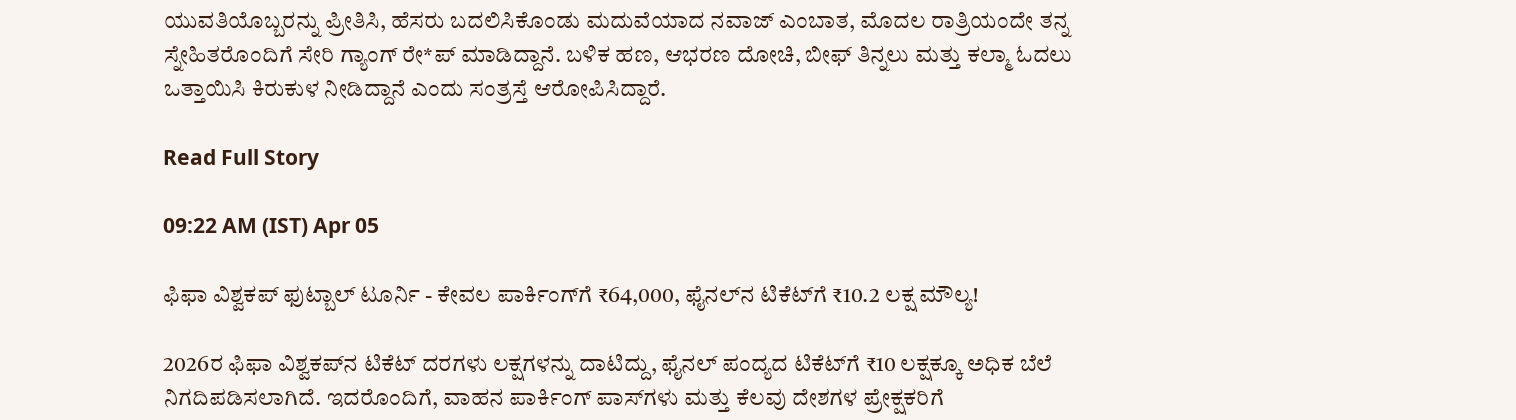ಯುವತಿಯೊಬ್ಬರನ್ನು ಪ್ರೀತಿಸಿ, ಹೆಸರು ಬದಲಿಸಿಕೊಂಡು ಮದುವೆಯಾದ ನವಾಜ್ ಎಂಬಾತ, ಮೊದಲ ರಾತ್ರಿಯಂದೇ ತನ್ನ ಸ್ನೇಹಿತರೊಂದಿಗೆ ಸೇರಿ ಗ್ಯಾಂಗ್ ರೇ*ಪ್ ಮಾಡಿದ್ದಾನೆ. ಬಳಿಕ ಹಣ, ಆಭರಣ ದೋಚಿ, ಬೀಫ್ ತಿನ್ನಲು ಮತ್ತು ಕಲ್ಮಾ ಓದಲು ಒತ್ತಾಯಿಸಿ ಕಿರುಕುಳ ನೀಡಿದ್ದಾನೆ ಎಂದು ಸಂತ್ರಸ್ತೆ ಆರೋಪಿಸಿದ್ದಾರೆ.

Read Full Story

09:22 AM (IST) Apr 05

ಫಿಫಾ ವಿಶ್ವಕಪ್‌ ಫುಟ್ಬಾಲ್ ಟೂರ್ನಿ - ಕೇವಲ ಪಾರ್ಕಿಂಗ್‌ಗೆ ₹64,000, ಫೈನಲ್‌ನ ಟಿಕೆಟ್‌ಗೆ ₹10.2 ಲಕ್ಷ ಮೌಲ್ಯ!

2026ರ ಫಿಫಾ ವಿಶ್ವಕಪ್‌ನ ಟಿಕೆಟ್ ದರಗಳು ಲಕ್ಷಗಳನ್ನು ದಾಟಿದ್ದು, ಫೈನಲ್ ಪಂದ್ಯದ ಟಿಕೆಟ್‌ಗೆ ₹10 ಲಕ್ಷಕ್ಕೂ ಅಧಿಕ ಬೆಲೆ ನಿಗದಿಪಡಿಸಲಾಗಿದೆ. ಇದರೊಂದಿಗೆ, ವಾಹನ ಪಾರ್ಕಿಂಗ್ ಪಾಸ್‌ಗಳು ಮತ್ತು ಕೆಲವು ದೇಶಗಳ ಪ್ರೇಕ್ಷಕರಿಗೆ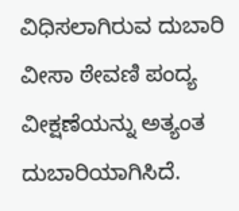ವಿಧಿಸಲಾಗಿರುವ ದುಬಾರಿ ವೀಸಾ ಠೇವಣಿ ಪಂದ್ಯ ವೀಕ್ಷಣೆಯನ್ನು ಅತ್ಯಂತ ದುಬಾರಿಯಾಗಿಸಿದೆ.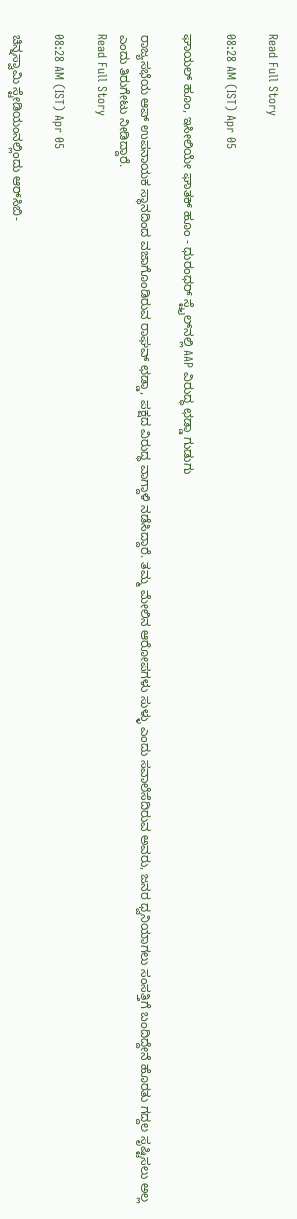Read Full Story

08:28 AM (IST) Apr 05

ಘಾಯಲ್‌ ಹೂಂ, ಇಸೀಲಿಯೇ ಘಾತಕ್‌ ಹೂಂ - ಧುರಂಧರ್‌ ಸ್ಟೈಲ್‌ನಲ್ಲಿ AAP ವಿರುದ್ಧ ಛಡ್ಡಾ ಗುಡುಗು

ರಾಜ್ಯಸಭೆಯ ಆಪ್ ಉಪನಾಯಕ ಸ್ಥಾನದಿಂದ ವಜಾಗೊಂಡಿರುವ ರಾಘವ್ ಛಡ್ಡಾ, ಪಕ್ಷದ ವಿರುದ್ಧ ವಾಗ್ದಾಳಿ ನಡೆಸಿದ್ದಾರೆ. ತಮ್ಮ ಮೇಲಿನ ಆರೋಪಗಳು ಸುಳ್ಳು ಎಂದು ಸವಾಲೆಸೆದಿರುವ ಅವರು, ಜನರ ಧ್ವನಿಯಾಗಲು ಸಂಸತ್ತಿಗೆ ಬಂದಿದ್ದೇನೆ ಹೊರತು ಗದ್ದಲ ಸೃಷ್ಟಿಸಲು ಅಲ್ಲ ಎಂದು ತಿರುಗೇಟು ನೀಡಿದ್ದಾರೆ.
Read Full Story

08:28 AM (IST) Apr 05

ಚಿನ್ನಸ್ವಾಮಿ ಸ್ಟೇಡಿಯಂನಲ್ಲಿಂದು ಆರ್‌ಸಿಬಿ-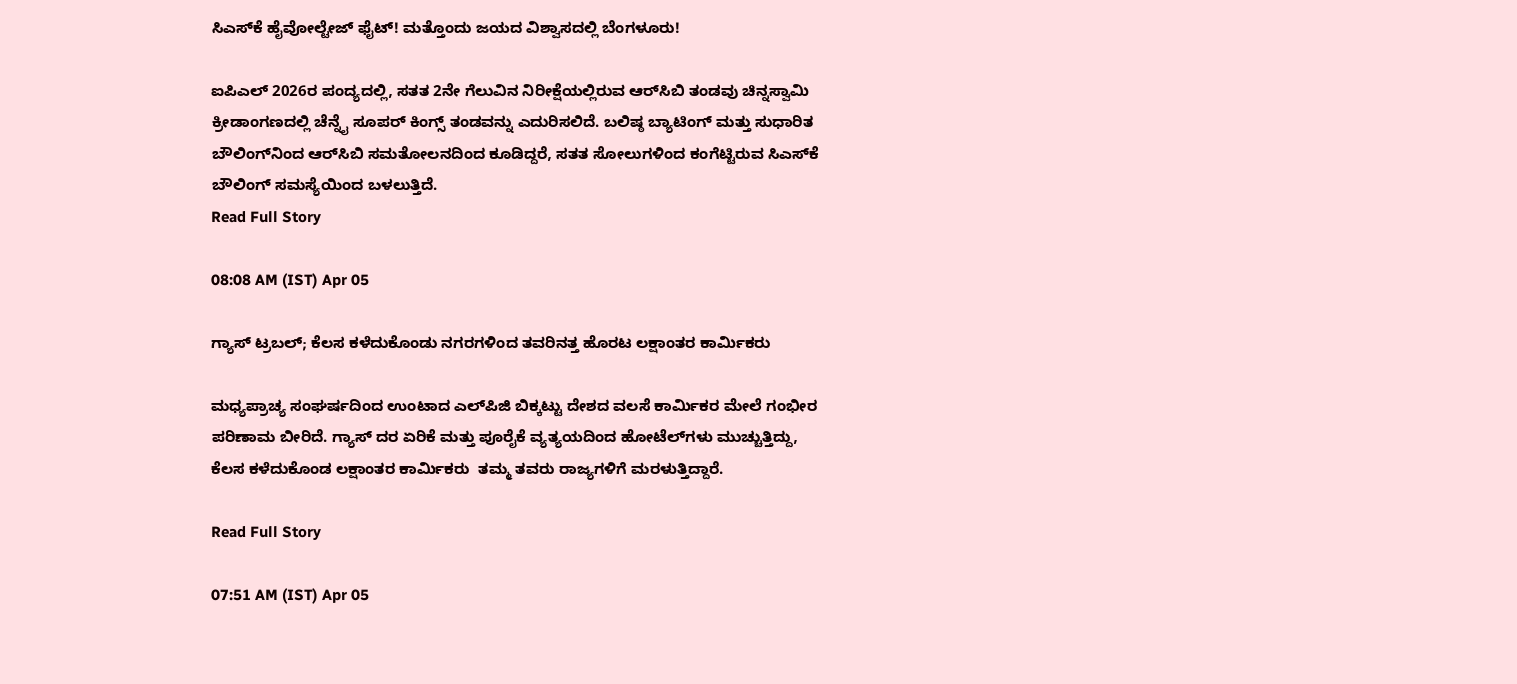ಸಿಎಸ್‌ಕೆ ಹೈವೋಲ್ಟೇಜ್ ಫೈಟ್! ಮತ್ತೊಂದು ಜಯದ ವಿಶ್ವಾಸದಲ್ಲಿ ಬೆಂಗಳೂರು!

ಐಪಿಎಲ್ 2026ರ ಪಂದ್ಯದಲ್ಲಿ, ಸತತ 2ನೇ ಗೆಲುವಿನ ನಿರೀಕ್ಷೆಯಲ್ಲಿರುವ ಆರ್‌ಸಿಬಿ ತಂಡವು ಚಿನ್ನಸ್ವಾಮಿ ಕ್ರೀಡಾಂಗಣದಲ್ಲಿ ಚೆನ್ನೈ ಸೂಪರ್‌ ಕಿಂಗ್ಸ್‌ ತಂಡವನ್ನು ಎದುರಿಸಲಿದೆ. ಬಲಿಷ್ಠ ಬ್ಯಾಟಿಂಗ್ ಮತ್ತು ಸುಧಾರಿತ ಬೌಲಿಂಗ್‌ನಿಂದ ಆರ್‌ಸಿಬಿ ಸಮತೋಲನದಿಂದ ಕೂಡಿದ್ದರೆ, ಸತತ ಸೋಲುಗಳಿಂದ ಕಂಗೆಟ್ಟಿರುವ ಸಿಎಸ್‌ಕೆ ಬೌಲಿಂಗ್ ಸಮಸ್ಯೆಯಿಂದ ಬಳಲುತ್ತಿದೆ.
Read Full Story

08:08 AM (IST) Apr 05

ಗ್ಯಾಸ್ ಟ್ರಬಲ್; ಕೆಲಸ ಕಳೆದುಕೊಂಡು ನಗರಗಳಿಂದ ತವರಿನತ್ತ ಹೊರಟ ಲಕ್ಷಾಂತರ ಕಾರ್ಮಿಕರು

ಮಧ್ಯಪ್ರಾಚ್ಯ ಸಂಘರ್ಷದಿಂದ ಉಂಟಾದ ಎಲ್‌ಪಿಜಿ ಬಿಕ್ಕಟ್ಟು ದೇಶದ ವಲಸೆ ಕಾರ್ಮಿಕರ ಮೇಲೆ ಗಂಭೀರ ಪರಿಣಾಮ ಬೀರಿದೆ. ಗ್ಯಾಸ್ ದರ ಏರಿಕೆ ಮತ್ತು ಪೂರೈಕೆ ವ್ಯತ್ಯಯದಿಂದ ಹೋಟೆಲ್‌ಗಳು ಮುಚ್ಚುತ್ತಿದ್ದು, ಕೆಲಸ ಕಳೆದುಕೊಂಡ ಲಕ್ಷಾಂತರ ಕಾರ್ಮಿಕರು  ತಮ್ಮ ತವರು ರಾಜ್ಯಗಳಿಗೆ ಮರಳುತ್ತಿದ್ದಾರೆ.

Read Full Story

07:51 AM (IST) Apr 05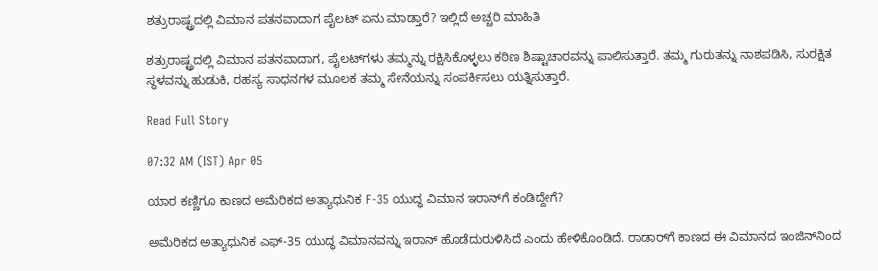ಶತ್ರುರಾಷ್ಟ್ರದಲ್ಲಿ ವಿಮಾನ ಪತನವಾದಾಗ ಪೈಲಟ್‌ ಏನು ಮಾಡ್ತಾರೆ? ಇಲ್ಲಿದೆ ಅಚ್ಚರಿ ಮಾಹಿತಿ

ಶತ್ರುರಾಷ್ಟ್ರದಲ್ಲಿ ವಿಮಾನ ಪತನವಾದಾಗ, ಪೈಲಟ್‌ಗಳು ತಮ್ಮನ್ನು ರಕ್ಷಿಸಿಕೊಳ್ಳಲು ಕಠಿಣ ಶಿಷ್ಟಾಚಾರವನ್ನು ಪಾಲಿಸುತ್ತಾರೆ. ತಮ್ಮ ಗುರುತನ್ನು ನಾಶಪಡಿಸಿ, ಸುರಕ್ಷಿತ ಸ್ಥಳವನ್ನು ಹುಡುಕಿ, ರಹಸ್ಯ ಸಾಧನಗಳ ಮೂಲಕ ತಮ್ಮ ಸೇನೆಯನ್ನು ಸಂಪರ್ಕಿಸಲು ಯತ್ನಿಸುತ್ತಾರೆ.

Read Full Story

07:32 AM (IST) Apr 05

ಯಾರ ಕಣ್ಣಿಗೂ ಕಾಣದ ಅಮೆರಿಕದ ಅತ್ಯಾಧುನಿಕ F-35 ಯುದ್ಧ ವಿಮಾನ ಇರಾನ್‌ಗೆ ಕಂಡಿದ್ದೇಗೆ?

ಅಮೆರಿಕದ ಅತ್ಯಾಧುನಿಕ ಎಫ್‌-35 ಯುದ್ಧ ವಿಮಾನವನ್ನು ಇರಾನ್‌ ಹೊಡೆದುರುಳಿಸಿದೆ ಎಂದು ಹೇಳಿಕೊಂಡಿದೆ. ರಾಡಾರ್‌ಗೆ ಕಾಣದ ಈ ವಿಮಾನದ ಇಂಜಿನ್‌ನಿಂದ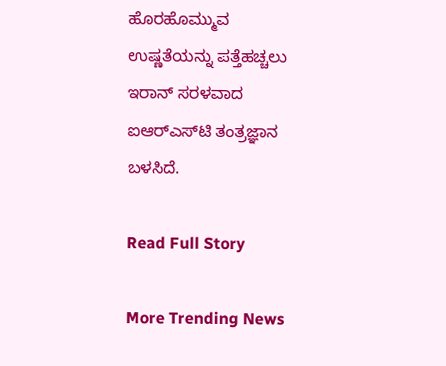ಹೊರಹೊಮ್ಮುವ ಉಷ್ಣತೆಯನ್ನು ಪತ್ತೆಹಚ್ಚಲು ಇರಾನ್ ಸರಳವಾದ ಐಆರ್‌ಎಸ್‌ಟಿ ತಂತ್ರಜ್ಞಾನ ಬಳಸಿದೆ.

Read Full Story

More Trending News